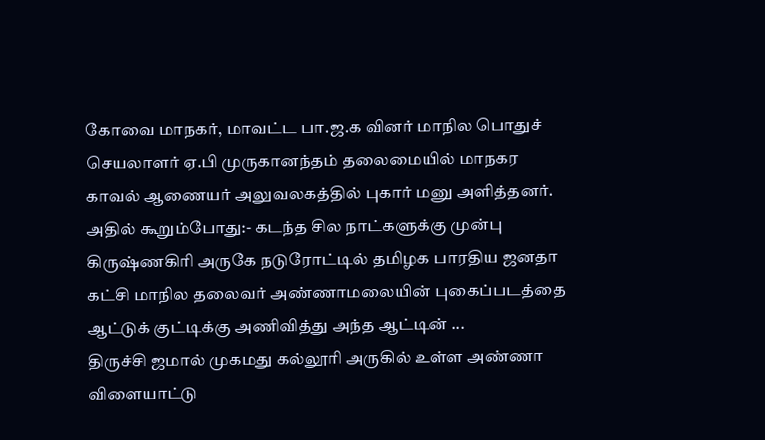கோவை மாநகர், மாவட்ட பா.ஜ.க வினர் மாநில பொதுச் செயலாளர் ஏ.பி முருகானந்தம் தலைமையில் மாநகர காவல் ஆணையர் அலுவலகத்தில் புகார் மனு அளித்தனர். அதில் கூறும்போது:- கடந்த சில நாட்களுக்கு முன்பு கிருஷ்ணகிரி அருகே நடுரோட்டில் தமிழக பாரதிய ஜனதா கட்சி மாநில தலைவர் அண்ணாமலையின் புகைப்படத்தை ஆட்டுக் குட்டிக்கு அணிவித்து அந்த ஆட்டின் ...
திருச்சி ஜமால் முகமது கல்லூரி அருகில் உள்ள அண்ணா விளையாட்டு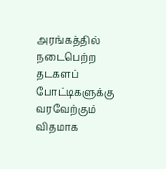அரங்கத்தில் நடைபெற்ற தடகளப் போட்டிகளுக்கு வரவேற்கும் விதமாக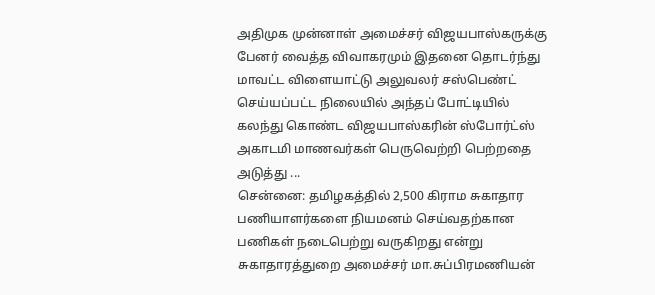அதிமுக முன்னாள் அமைச்சர் விஜயபாஸ்கருக்கு பேனர் வைத்த விவாகரமும் இதனை தொடர்ந்து மாவட்ட விளையாட்டு அலுவலர் சஸ்பெண்ட் செய்யப்பட்ட நிலையில் அந்தப் போட்டியில் கலந்து கொண்ட விஜயபாஸ்கரின் ஸ்போர்ட்ஸ் அகாடமி மாணவர்கள் பெருவெற்றி பெற்றதை அடுத்து ...
சென்னை: தமிழகத்தில் 2,500 கிராம சுகாதார பணியாளர்களை நியமனம் செய்வதற்கான பணிகள் நடைபெற்று வருகிறது என்று சுகாதாரத்துறை அமைச்சர் மா.சுப்பிரமணியன்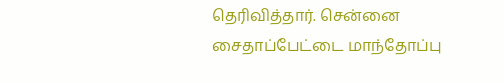தெரிவித்தார். சென்னை சைதாப்பேட்டை மாந்தோப்பு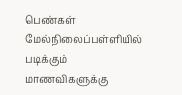பெண்கள் மேல்நிலைப்பள்ளியில் படிக்கும் மாணவிகளுக்கு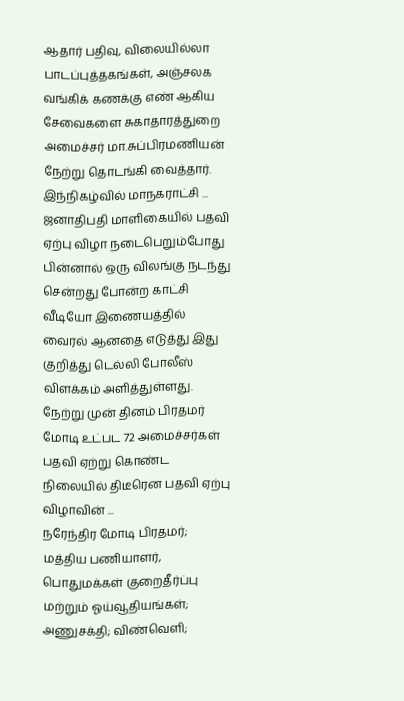ஆதார் பதிவு, விலையில்லா பாடப்புத்தகங்கள், அஞ்சலக வங்கிக் கணக்கு எண் ஆகிய சேவைகளை சுகாதாரத்துறை அமைச்சர் மா.சுப்பிரமணியன் நேற்று தொடங்கி வைத்தார். இந்நிகழ்வில் மாநகராட்சி ...
ஜனாதிபதி மாளிகையில் பதவி ஏற்பு விழா நடைபெறும்போது பின்னால் ஒரு விலங்கு நடந்து சென்றது போன்ற காட்சி வீடியோ இணையத்தில் வைரல் ஆனதை எடுத்து இது குறித்து டெல்லி போலீஸ் விளக்கம் அளித்துள்ளது. நேற்று முன் தினம் பிரதமர் மோடி உட்பட 72 அமைச்சர்கள் பதவி ஏற்று கொண்ட நிலையில் திடீரென பதவி ஏற்பு விழாவின் ...
நரேந்திர மோடி பிரதமர்; மத்திய பணியாளர், பொதுமக்கள் குறைதீர்ப்பு மற்றும் ஓய்வூதியங்கள்; அணுசக்தி; விண்வெளி;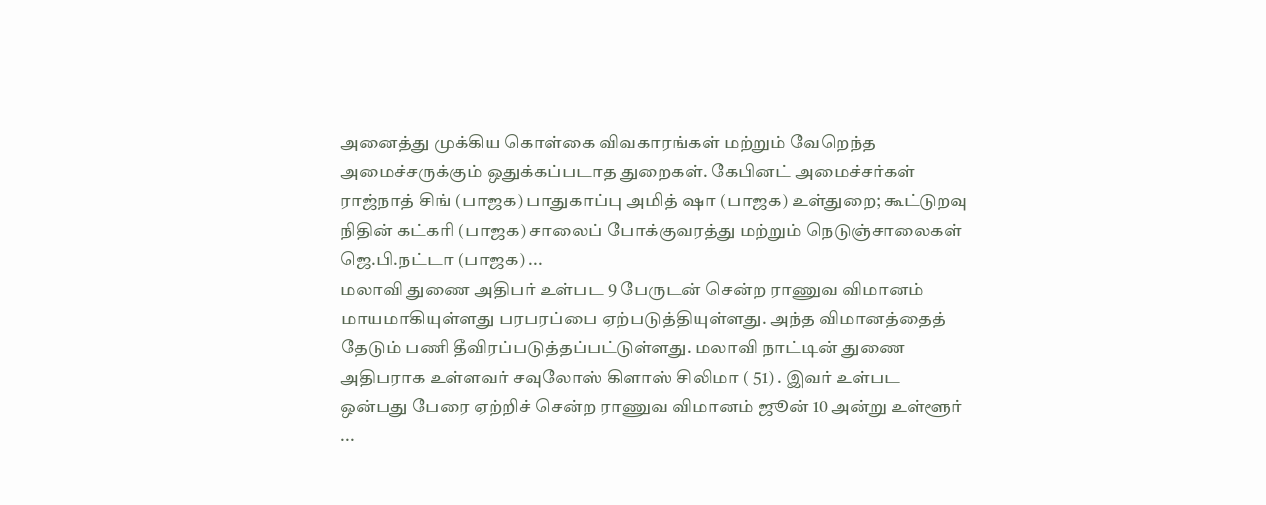அனைத்து முக்கிய கொள்கை விவகாரங்கள் மற்றும் வேறெந்த அமைச்சருக்கும் ஒதுக்கப்படாத துறைகள். கேபினட் அமைச்சர்கள் ராஜ்நாத் சிங் (பாஜக) பாதுகாப்பு அமித் ஷா (பாஜக) உள்துறை; கூட்டுறவு நிதின் கட்கரி (பாஜக) சாலைப் போக்குவரத்து மற்றும் நெடுஞ்சாலைகள் ஜெ.பி.நட்டா (பாஜக) ...
மலாவி துணை அதிபர் உள்பட 9 பேருடன் சென்ற ராணுவ விமானம் மாயமாகியுள்ளது பரபரப்பை ஏற்படுத்தியுள்ளது. அந்த விமானத்தைத் தேடும் பணி தீவிரப்படுத்தப்பட்டுள்ளது. மலாவி நாட்டின் துணை அதிபராக உள்ளவர் சவுலோஸ் கிளாஸ் சிலிமா ( 51) . இவர் உள்பட ஒன்பது பேரை ஏற்றிச் சென்ற ராணுவ விமானம் ஜூன் 10 அன்று உள்ளூர் ...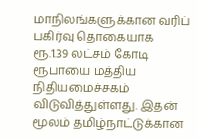மாநிலங்களுக்கான வரிப் பகிர்வு தொகையாக ரூ.1.39 லட்சம் கோடி ரூபாயை மத்திய நிதியமைச்சகம் விடுவித்துள்ளது. இதன் மூலம் தமிழ்நாட்டுக்கான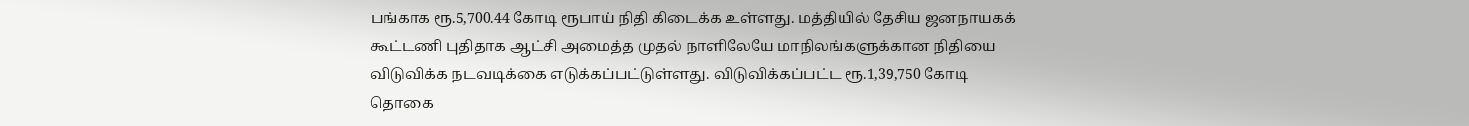பங்காக ரூ.5,700.44 கோடி ரூபாய் நிதி கிடைக்க உள்ளது. மத்தியில் தேசிய ஜனநாயகக் கூட்டணி புதிதாக ஆட்சி அமைத்த முதல் நாளிலேயே மாநிலங்களுக்கான நிதியை விடுவிக்க நடவடிக்கை எடுக்கப்பட்டுள்ளது. விடுவிக்கப்பட்ட ரூ.1,39,750 கோடி தொகை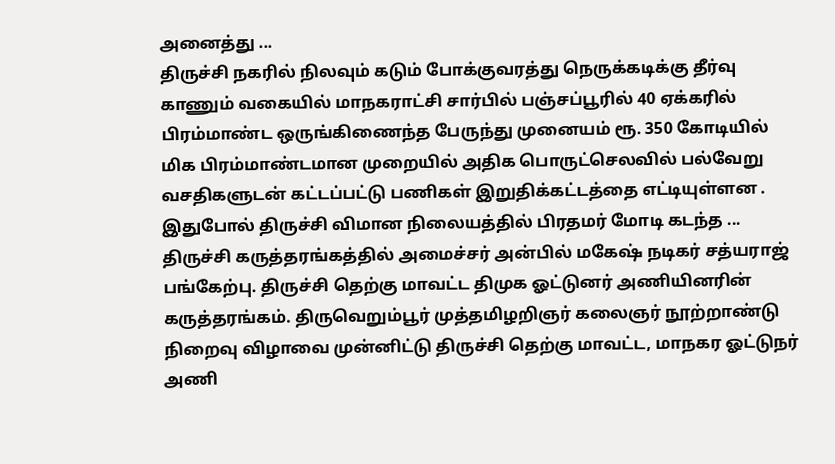அனைத்து ...
திருச்சி நகரில் நிலவும் கடும் போக்குவரத்து நெருக்கடிக்கு தீர்வு காணும் வகையில் மாநகராட்சி சார்பில் பஞ்சப்பூரில் 40 ஏக்கரில் பிரம்மாண்ட ஒருங்கிணைந்த பேருந்து முனையம் ரூ. 350 கோடியில் மிக பிரம்மாண்டமான முறையில் அதிக பொருட்செலவில் பல்வேறு வசதிகளுடன் கட்டப்பட்டு பணிகள் இறுதிக்கட்டத்தை எட்டியுள்ளன . இதுபோல் திருச்சி விமான நிலையத்தில் பிரதமர் மோடி கடந்த ...
திருச்சி கருத்தரங்கத்தில் அமைச்சர் அன்பில் மகேஷ் நடிகர் சத்யராஜ் பங்கேற்பு. திருச்சி தெற்கு மாவட்ட திமுக ஓட்டுனர் அணியினரின் கருத்தரங்கம். திருவெறும்பூர் முத்தமிழறிஞர் கலைஞர் நூற்றாண்டு நிறைவு விழாவை முன்னிட்டு திருச்சி தெற்கு மாவட்ட, மாநகர ஓட்டுநர் அணி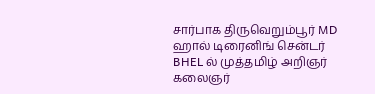சார்பாக திருவெறும்பூர் MD ஹால் டிரைனிங் சென்டர் BHEL ல் முத்தமிழ் அறிஞர் கலைஞர்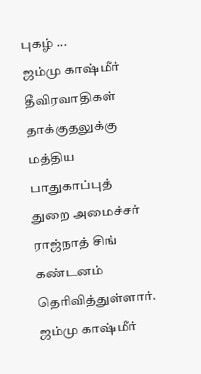புகழ் ...
ஜம்மு காஷ்மீர் தீவிரவாதிகள் தாக்குதலுக்கு மத்திய பாதுகாப்புத் துறை அமைச்சர் ராஜ்நாத் சிங் கண்டனம் தெரிவித்துள்ளார். ஜம்மு காஷ்மீர்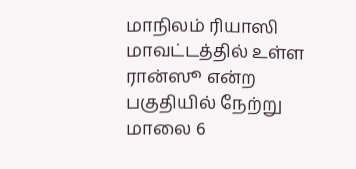மாநிலம் ரியாஸி மாவட்டத்தில் உள்ள ரான்ஸூ என்ற பகுதியில் நேற்று மாலை 6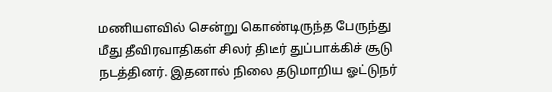மணியளவில் சென்று கொண்டிருந்த பேருந்து மீது தீவிரவாதிகள் சிலர் திடீர் துப்பாக்கிச் சூடு நடத்தினர். இதனால் நிலை தடுமாறிய ஓட்டுநர்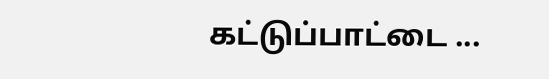கட்டுப்பாட்டை ...